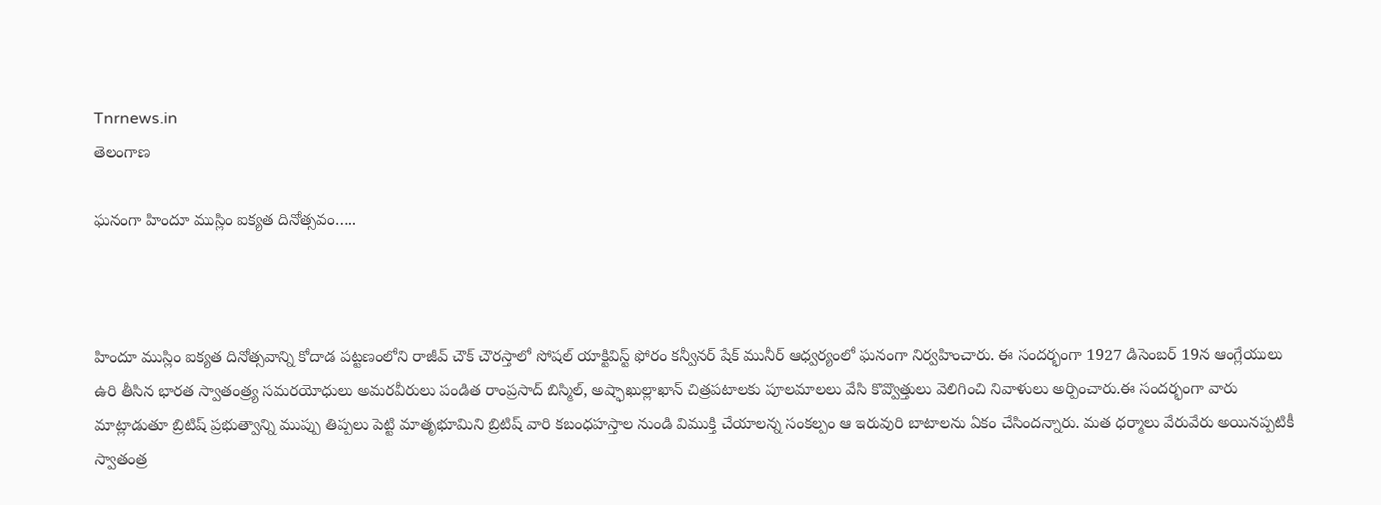Tnrnews.in
తెలంగాణ

ఘనంగా హిందూ ముస్లిం ఐక్యత దినోత్సవం…..



హిందూ ముస్లిం ఐక్యత దినోత్సవాన్ని కోదాడ పట్టణంలోని రాజీవ్ చౌక్ చౌరస్తాలో సోషల్ యాక్టివిస్ట్ ఫోరం కన్వీనర్ షేక్ మునీర్ ఆధ్వర్యంలో ఘనంగా నిర్వహించారు. ఈ సందర్భంగా 1927 డిసెంబర్ 19న ఆంగ్లేయులు ఉరి తీసిన భారత స్వాతంత్ర్య సమరయోధులు అమరవీరులు పండిత రాంప్రసాద్ బిస్మిల్, అష్ఫాఖుల్లాఖాన్ చిత్రపటాలకు పూలమాలలు వేసి కొవ్వొత్తులు వెలిగించి నివాళులు అర్పించారు.ఈ సందర్భంగా వారు మాట్లాడుతూ బ్రిటిష్ ప్రభుత్వాన్ని ముప్పు తిప్పలు పెట్టి మాతృభూమిని బ్రిటిష్ వారి కబంధహస్తాల నుండి విముక్తి చేయాలన్న సంకల్పం ఆ ఇరువురి బాటాలను ఏకం చేసిందన్నారు. మత ధర్మాలు వేరువేరు అయినప్పటికీ స్వాతంత్ర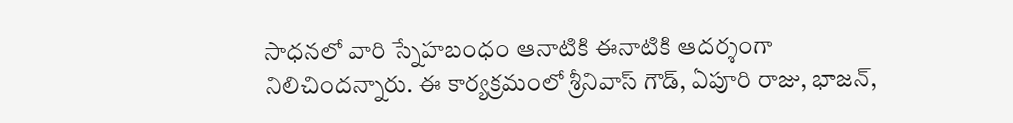సాధనలో వారి స్నేహబంధం ఆనాటికి ఈనాటికి ఆదర్శంగా నిలిచిందన్నారు. ఈ కార్యక్రమంలో శ్రీనివాస్ గౌడ్, ఏపూరి రాజు, భాజన్,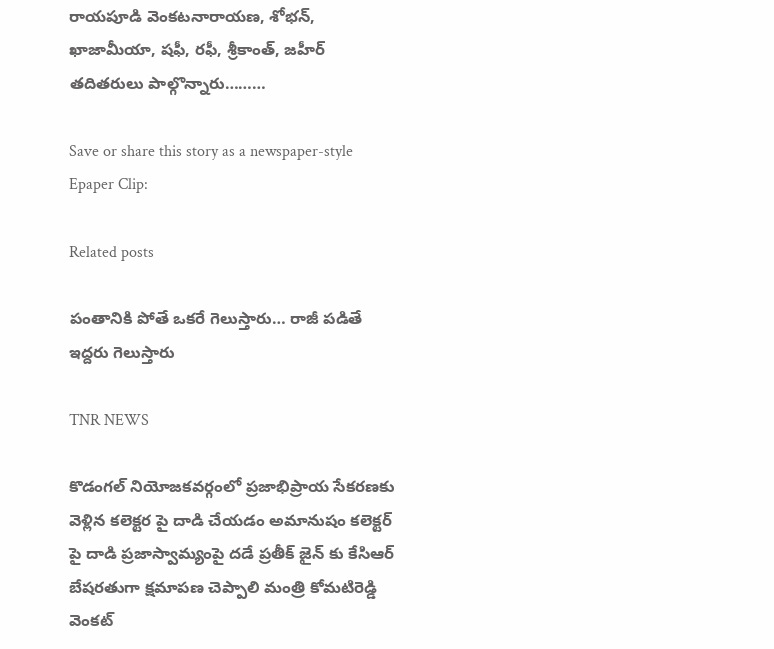రాయపూడి వెంకటనారాయణ, శోభన్, ఖాజామీయా, షఫీ, రఫీ, శ్రీకాంత్, జహీర్ తదితరులు పాల్గొన్నారు………

Save or share this story as a newspaper-style Epaper Clip:

Related posts

పంతానికి పోతే ఒకరే గెలుస్తారు… రాజీ పడితే ఇద్దరు గెలుస్తారు

TNR NEWS

కొడంగల్ నియోజకవర్గంలో ప్రజాభిప్రాయ సేకరణకు వెళ్లిన కలెక్టర పై దాడి చేయడం అమానుషం కలెక్టర్ పై దాడి ప్రజాస్వామ్యంపై దడే ప్రతీక్ జైన్ కు కేసిఆర్ బేషరతుగా క్షమాపణ చెప్పాలి మంత్రి కోమటిరెడ్డి వెంకట్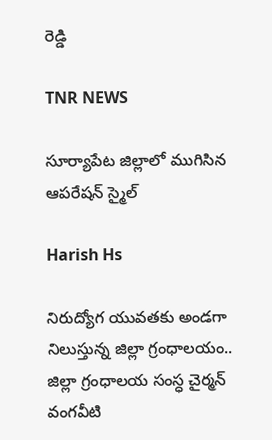రెడ్డి

TNR NEWS

సూర్యాపేట జిల్లాలో ముగిసిన ఆపరేషన్ స్మైల్

Harish Hs

నిరుద్యోగ యువతకు అండగా నిలుస్తున్న జిల్లా గ్రంధాలయం.. జిల్లా గ్రంధాలయ సంస్ధ చైర్మన్ వంగవీటి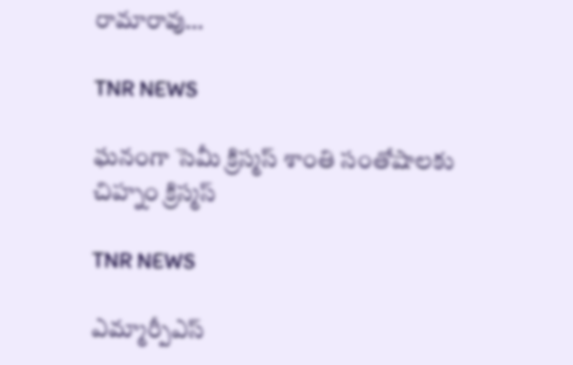రామారావు…

TNR NEWS

ఘనంగా సెమీ క్రిస్మస్ శాంతి సంతోషాలకు చిహ్నం క్రిస్మస్

TNR NEWS

ఎమ్మార్పీఎస్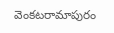వెంకటరామాపురం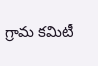గ్రామ కమిటీ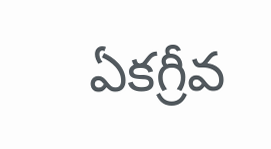ఏకగ్రీవ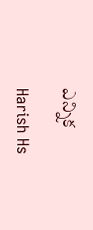ఎన్నిక

Harish Hs